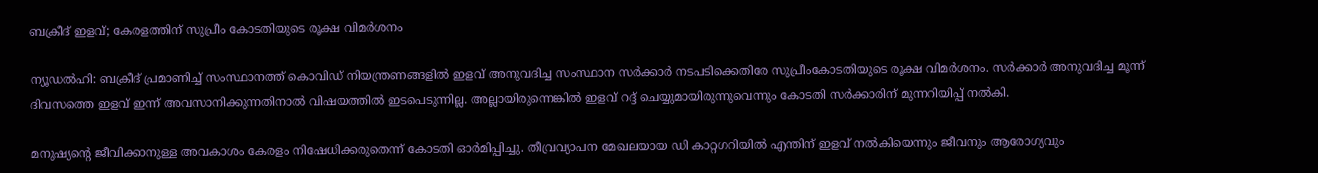ബക്രീദ് ഇളവ്; കേരളത്തിന് സുപ്രീം കോടതിയുടെ രൂക്ഷ വിമര്‍ശനം

ന്യൂഡല്‍ഹി: ബക്രീദ് പ്രമാണിച്ച് സംസ്ഥാനത്ത് കൊവിഡ് നിയന്ത്രണങ്ങളില്‍ ഇളവ് അനുവദിച്ച സംസ്ഥാന സര്‍ക്കാര്‍ നടപടിക്കെതിരേ സുപ്രീംകോടതിയുടെ രൂക്ഷ വിമര്‍ശനം. സര്‍ക്കാര്‍ അനുവദിച്ച മൂന്ന് ദിവസത്തെ ഇളവ് ഇന്ന് അവസാനിക്കുന്നതിനാല്‍ വിഷയത്തില്‍ ഇടപെടുന്നില്ല. അല്ലായിരുന്നെങ്കില്‍ ഇളവ് റദ്ദ് ചെയ്യുമായിരുന്നുവെന്നും കോടതി സര്‍ക്കാരിന് മുന്നറിയിപ്പ് നല്‍കി.

മനുഷ്യന്റെ ജീവിക്കാനുള്ള അവകാശം കേരളം നിഷേധിക്കരുതെന്ന് കോടതി ഓര്‍മിപ്പിച്ചു. തീവ്രവ്യാപന മേഖലയായ ഡി കാറ്റഗറിയില്‍ എന്തിന് ഇളവ് നല്‍കിയെന്നും ജീവനും ആരോഗ്യവും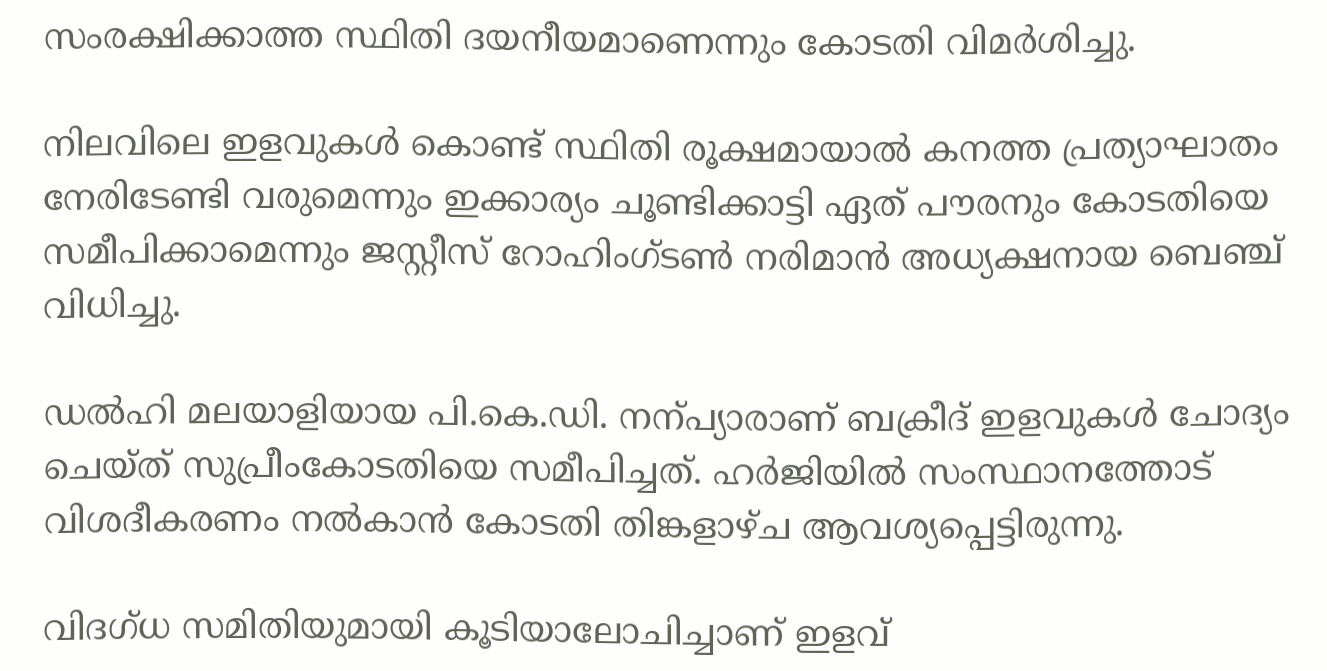സംരക്ഷിക്കാത്ത സ്ഥിതി ദയനീയമാണെന്നും കോടതി വിമര്‍ശിച്ചു.

നിലവിലെ ഇളവുകള്‍ കൊണ്ട് സ്ഥിതി രൂക്ഷമായാല്‍ കനത്ത പ്രത്യാഘാതം നേരിടേണ്ടി വരുമെന്നും ഇക്കാര്യം ചൂണ്ടിക്കാട്ടി ഏത് പൗരനും കോടതിയെ സമീപിക്കാമെന്നും ജസ്റ്റീസ് റോഹിംഗ്ടണ്‍ നരിമാന്‍ അധ്യക്ഷനായ ബെഞ്ച് വിധിച്ചു.

ഡല്‍ഹി മലയാളിയായ പി.കെ.ഡി. നന്പ്യാരാണ് ബക്രീദ് ഇളവുകള്‍ ചോദ്യം ചെയ്ത് സുപ്രീംകോടതിയെ സമീപിച്ചത്. ഹര്‍ജിയില്‍ സംസ്ഥാനത്തോട് വിശദീകരണം നല്‍കാന്‍ കോടതി തിങ്കളാഴ്ച ആവശ്യപ്പെട്ടിരുന്നു.

വിദഗ്ധ സമിതിയുമായി കൂടിയാലോചിച്ചാണ് ഇളവ്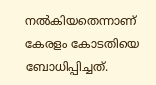നല്‍കിയതെന്നാണ് കേരളം കോടതിയെ ബോധിപ്പിച്ചത്.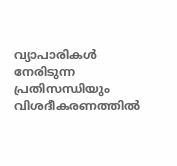വ്യാപാരികള്‍ നേരിടുന്ന പ്രതിസന്ധിയും വിശദീകരണത്തില്‍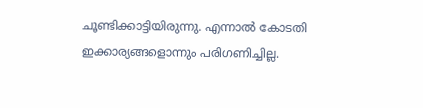ചൂണ്ടിക്കാട്ടിയിരുന്നു. എന്നാല്‍ കോടതി ഇക്കാര്യങ്ങളൊന്നും പരിഗണിച്ചില്ല.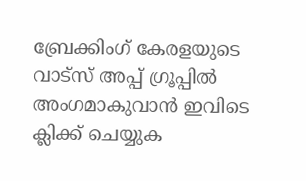ബ്രേക്കിംഗ് കേരളയുടെ വാട്സ് അപ്പ് ഗ്രൂപ്പിൽ അംഗമാകുവാൻ ഇവിടെ ക്ലിക്ക് ചെയ്യുക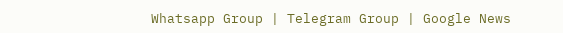Whatsapp Group | Telegram Group | Google News